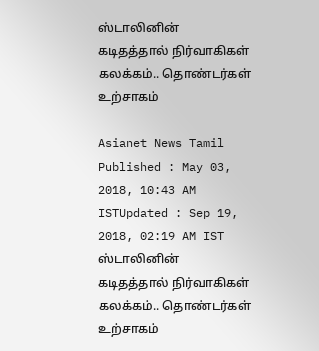ஸ்டாலினின் கடிதத்தால் நிர்வாகிகள் கலக்கம்.. தொண்டர்கள் உற்சாகம்

Asianet News Tamil
Published : May 03, 2018, 10:43 AM ISTUpdated : Sep 19, 2018, 02:19 AM IST
ஸ்டாலினின் கடிதத்தால் நிர்வாகிகள் கலக்கம்.. தொண்டர்கள் உற்சாகம்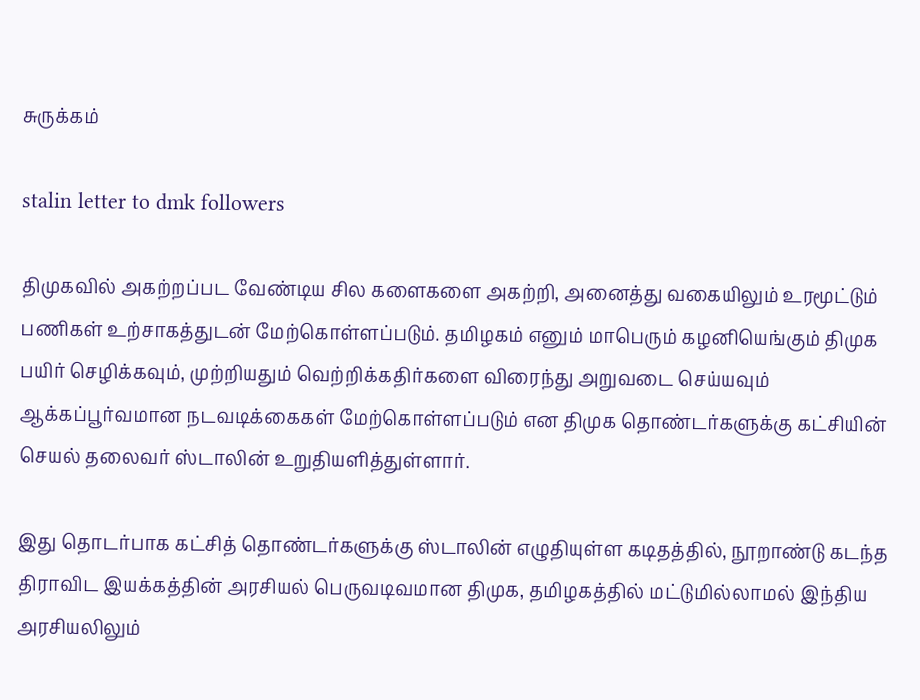சுருக்கம்

stalin letter to dmk followers

திமுகவில் அகற்றப்பட வேண்டிய சில களைகளை அகற்றி, அனைத்து வகையிலும் உரமூட்டும் பணிகள் உற்சாகத்துடன் மேற்கொள்ளப்படும். தமிழகம் எனும் மாபெரும் கழனியெங்கும் திமுக பயிர் செழிக்கவும், முற்றியதும் வெற்றிக்கதிர்களை விரைந்து அறுவடை செய்யவும் ஆக்கப்பூர்வமான நடவடிக்கைகள் மேற்கொள்ளப்படும் என திமுக தொண்டர்களுக்கு கட்சியின் செயல் தலைவர் ஸ்டாலின் உறுதியளித்துள்ளார்.

இது தொடர்பாக கட்சித் தொண்டர்களுக்கு ஸ்டாலின் எழுதியுள்ள கடிதத்தில், நூறாண்டு கடந்த திராவிட இயக்கத்தின் அரசியல் பெருவடிவமான திமுக, தமிழகத்தில் மட்டுமில்லாமல் இந்திய அரசியலிலும்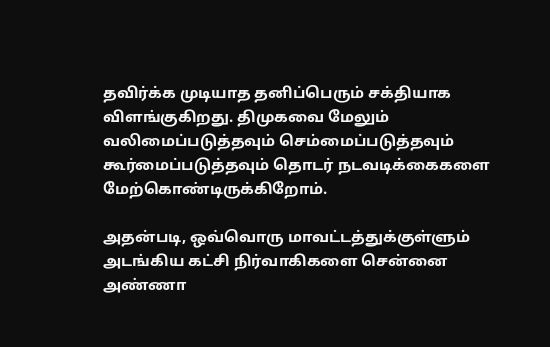தவிர்க்க முடியாத தனிப்பெரும் சக்தியாக விளங்குகிறது. திமுகவை மேலும் வலிமைப்படுத்தவும் செம்மைப்படுத்தவும் கூர்மைப்படுத்தவும் தொடர் நடவடிக்கைகளை மேற்கொண்டிருக்கிறோம்.

அதன்படி, ஒவ்வொரு மாவட்டத்துக்குள்ளும் அடங்கிய கட்சி நிர்வாகிகளை சென்னை அண்ணா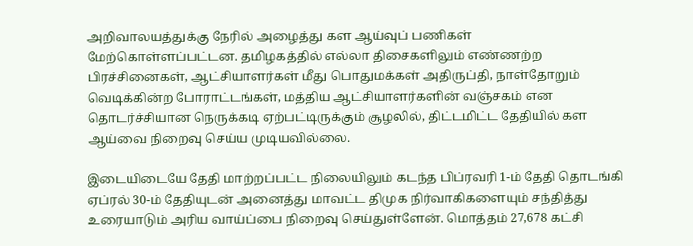அறிவாலயத்துக்கு நேரில் அழைத்து கள ஆய்வுப் பணிகள் மேற்கொள்ளப்பட்டன. தமிழகத்தில் எல்லா திசைகளிலும் எண்ணற்ற பிரச்சினைகள், ஆட்சியாளர்கள் மீது பொதுமக்கள் அதிருப்தி, நாள்தோறும் வெடிக்கின்ற போராட்டங்கள், மத்திய ஆட்சியாளர்களின் வஞ்சகம் என தொடர்ச்சியான நெருக்கடி ஏற்பட்டிருக்கும் சூழலில், திட்டமிட்ட தேதியில் கள ஆய்வை நிறைவு செய்ய முடியவில்லை.

இடையிடையே தேதி மாற்றப்பட்ட நிலையிலும் கடந்த பிப்ரவரி 1-ம் தேதி தொடங்கி ஏப்ரல் 30-ம் தேதியுடன் அனைத்து மாவட்ட திமுக நிர்வாகிகளையும் சந்தித்து உரையாடும் அரிய வாய்ப்பை நிறைவு செய்துள்ளேன். மொத்தம் 27,678 கட்சி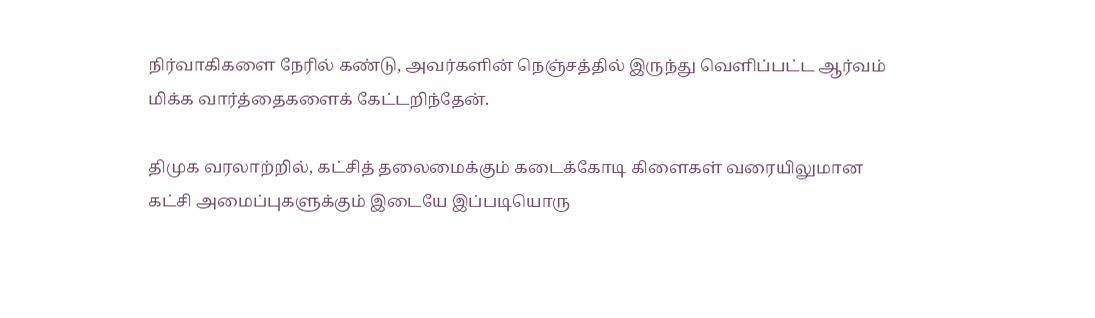நிர்வாகிகளை நேரில் கண்டு, அவர்களின் நெஞ்சத்தில் இருந்து வெளிப்பட்ட ஆர்வம் மிக்க வார்த்தைகளைக் கேட்டறிந்தேன்.

திமுக வரலாற்றில், கட்சித் தலைமைக்கும் கடைக்கோடி கிளைகள் வரையிலுமான கட்சி அமைப்புகளுக்கும் இடையே இப்படியொரு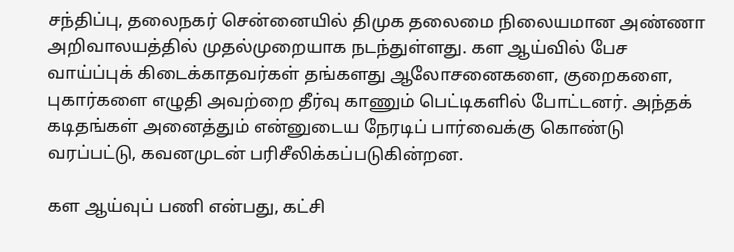சந்திப்பு, தலைநகர் சென்னையில் திமுக தலைமை நிலையமான அண்ணா அறிவாலயத்தில் முதல்முறையாக நடந்துள்ளது. கள ஆய்வில் பேச வாய்ப்புக் கிடைக்காதவர்கள் தங்களது ஆலோசனைகளை, குறைகளை, புகார்களை எழுதி அவற்றை தீர்வு காணும் பெட்டிகளில் போட்டனர். அந்தக் கடிதங்கள் அனைத்தும் என்னுடைய நேரடிப் பார்வைக்கு கொண்டு வரப்பட்டு, கவனமுடன் பரிசீலிக்கப்படுகின்றன.

கள ஆய்வுப் பணி என்பது, கட்சி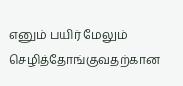எனும் பயிர் மேலும் செழித்தோங்குவதற்கான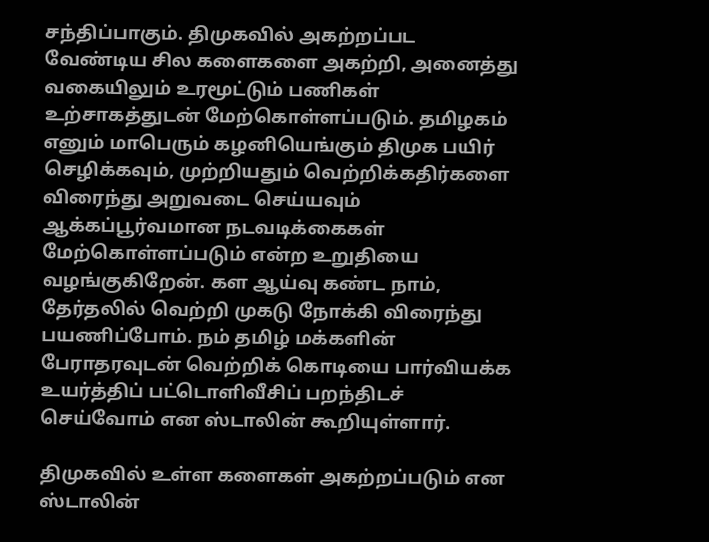சந்திப்பாகும். திமுகவில் அகற்றப்பட வேண்டிய சில களைகளை அகற்றி, அனைத்து வகையிலும் உரமூட்டும் பணிகள் உற்சாகத்துடன் மேற்கொள்ளப்படும். தமிழகம் எனும் மாபெரும் கழனியெங்கும் திமுக பயிர் செழிக்கவும், முற்றியதும் வெற்றிக்கதிர்களை விரைந்து அறுவடை செய்யவும் ஆக்கப்பூர்வமான நடவடிக்கைகள் மேற்கொள்ளப்படும் என்ற உறுதியை வழங்குகிறேன். கள ஆய்வு கண்ட நாம், தேர்தலில் வெற்றி முகடு நோக்கி விரைந்து பயணிப்போம். நம் தமிழ் மக்களின் பேராதரவுடன் வெற்றிக் கொடியை பார்வியக்க உயர்த்திப் பட்டொளிவீசிப் பறந்திடச் செய்வோம் என ஸ்டாலின் கூறியுள்ளார்.

திமுகவில் உள்ள களைகள் அகற்றப்படும் என ஸ்டாலின்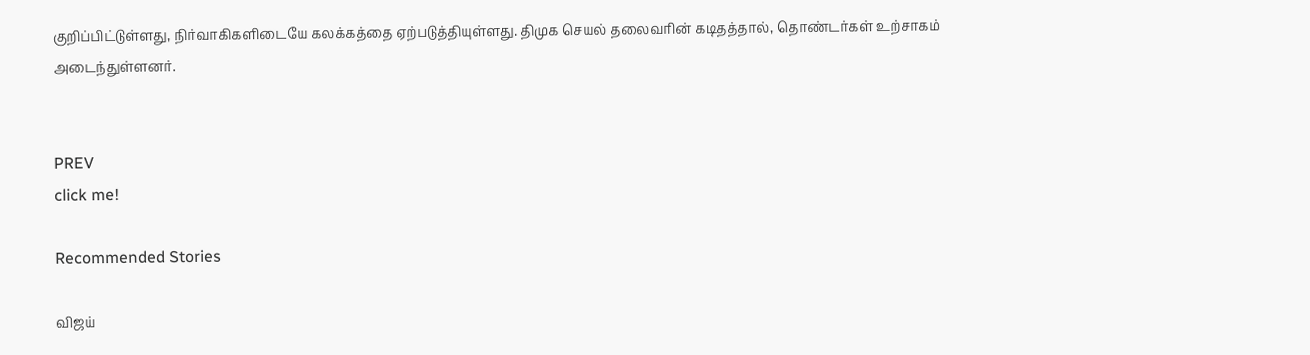குறிப்பிட்டுள்ளது, நிர்வாகிகளிடையே கலக்கத்தை ஏற்படுத்தியுள்ளது. திமுக செயல் தலைவரின் கடிதத்தால், தொண்டர்கள் உற்சாகம் அடைந்துள்ளனர்.


PREV
click me!

Recommended Stories

விஜய்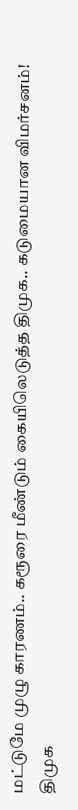மட்டுமே முழு காரணம்.. கரூரை மீண்டும் கையிலெடுத்த திமுக.. கடுமையான விமர்சனம்!
திமுக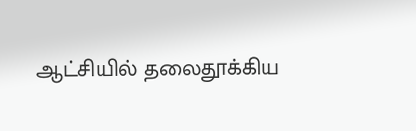ஆட்சியில் தலைதூக்கிய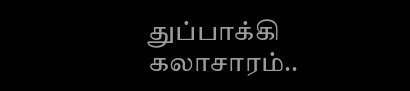துப்பாக்கி கலாசாரம்..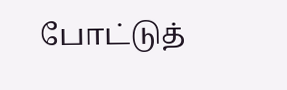போட்டுத்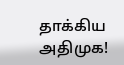தாக்கிய அதிமுக!